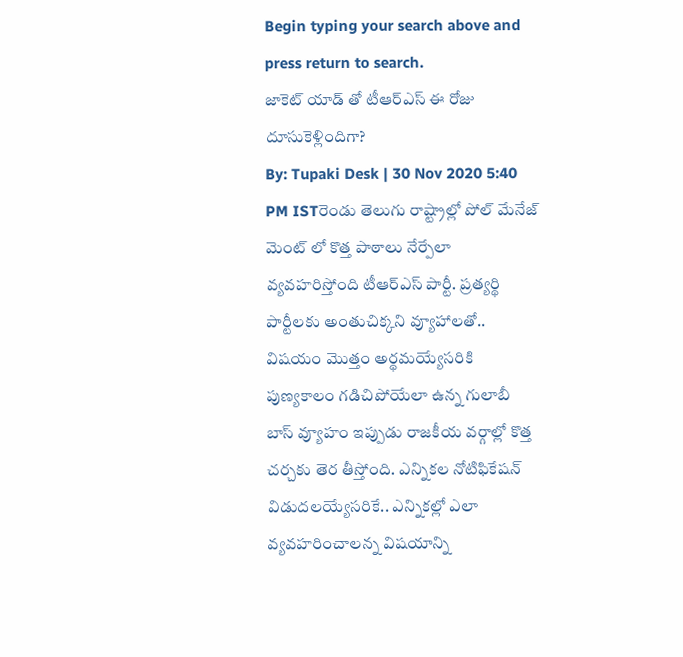Begin typing your search above and press return to search.
జాకెట్ యాడ్ తో టీఆర్ఎస్ ఈ రోజు దూసుకెళ్లిందిగా?
By: Tupaki Desk | 30 Nov 2020 5:40 PM ISTరెండు తెలుగు రాష్ట్రాల్లో పోల్ మేనేజ్ మెంట్ లో కొత్త పాఠాలు నేర్పేలా వ్యవహరిస్తోంది టీఆర్ఎస్ పార్టీ. ప్రత్యర్థి పార్టీలకు అంతుచిక్కని వ్యూహాలతో.. విషయం మొత్తం అర్థమయ్యేసరికి పుణ్యకాలం గడిచిపోయేలా ఉన్న గులాబీ బాస్ వ్యూహం ఇప్పుడు రాజకీయ వర్గాల్లో కొత్త చర్చకు తెర తీస్తోంది. ఎన్నికల నోటిఫికేషన్ విడుదలయ్యేసరికే.. ఎన్నికల్లో ఎలా వ్యవహరించాలన్న విషయాన్ని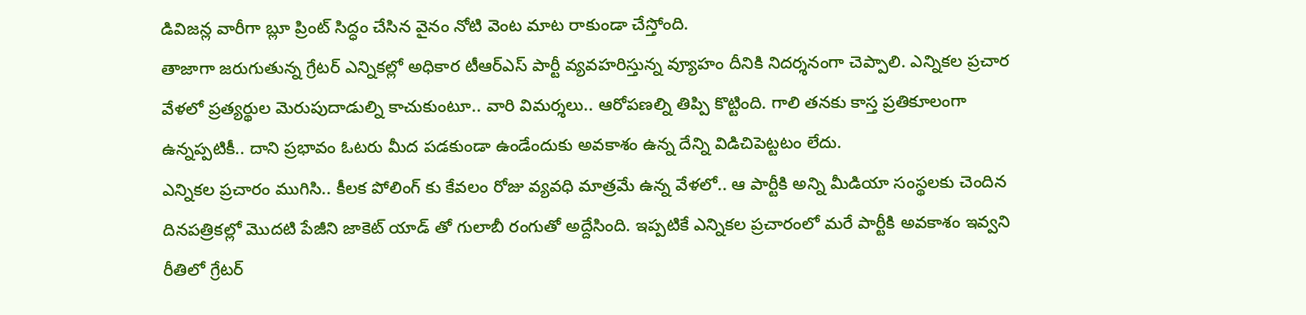డివిజన్ల వారీగా బ్లూ ప్రింట్ సిద్ధం చేసిన వైనం నోటి వెంట మాట రాకుండా చేస్తోంది.
తాజాగా జరుగుతున్న గ్రేటర్ ఎన్నికల్లో అధికార టీఆర్ఎస్ పార్టీ వ్యవహరిస్తున్న వ్యూహం దీనికి నిదర్శనంగా చెప్పాలి. ఎన్నికల ప్రచార వేళలో ప్రత్యర్థుల మెరుపుదాడుల్ని కాచుకుంటూ.. వారి విమర్శలు.. ఆరోపణల్ని తిప్పి కొట్టింది. గాలి తనకు కాస్త ప్రతికూలంగా ఉన్నప్పటికీ.. దాని ప్రభావం ఓటరు మీద పడకుండా ఉండేందుకు అవకాశం ఉన్న దేన్ని విడిచిపెట్టటం లేదు.
ఎన్నికల ప్రచారం ముగిసి.. కీలక పోలింగ్ కు కేవలం రోజు వ్యవధి మాత్రమే ఉన్న వేళలో.. ఆ పార్టీకి అన్ని మీడియా సంస్థలకు చెందిన దినపత్రికల్లో మొదటి పేజీని జాకెట్ యాడ్ తో గులాబీ రంగుతో అద్దేసింది. ఇప్పటికే ఎన్నికల ప్రచారంలో మరే పార్టీకి అవకాశం ఇవ్వని రీతిలో గ్రేటర్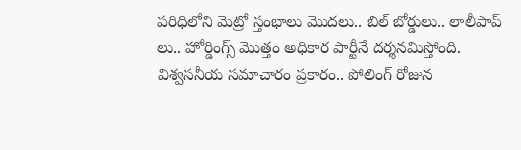పరిధిలోని మెట్రో స్తంభాలు మొదలు.. బిల్ బోర్డులు.. లాలీపాప్ లు.. హోర్డింగ్స్ మొత్తం అధికార పార్టీనే దర్శనమిస్తోంది.
విశ్వసనీయ సమాచారం ప్రకారం.. పోలింగ్ రోజున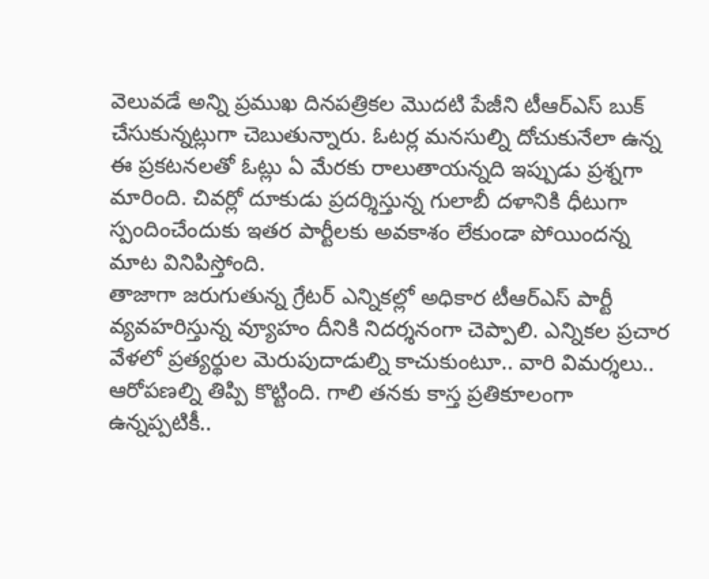వెలువడే అన్ని ప్రముఖ దినపత్రికల మొదటి పేజీని టీఆర్ఎస్ బుక్ చేసుకున్నట్లుగా చెబుతున్నారు. ఓటర్ల మనసుల్ని దోచుకునేలా ఉన్న ఈ ప్రకటనలతో ఓట్లు ఏ మేరకు రాలుతాయన్నది ఇప్పుడు ప్రశ్నగా మారింది. చివర్లో దూకుడు ప్రదర్శిస్తున్న గులాబీ దళానికి ధీటుగా స్పందించేందుకు ఇతర పార్టీలకు అవకాశం లేకుండా పోయిందన్న మాట వినిపిస్తోంది.
తాజాగా జరుగుతున్న గ్రేటర్ ఎన్నికల్లో అధికార టీఆర్ఎస్ పార్టీ వ్యవహరిస్తున్న వ్యూహం దీనికి నిదర్శనంగా చెప్పాలి. ఎన్నికల ప్రచార వేళలో ప్రత్యర్థుల మెరుపుదాడుల్ని కాచుకుంటూ.. వారి విమర్శలు.. ఆరోపణల్ని తిప్పి కొట్టింది. గాలి తనకు కాస్త ప్రతికూలంగా ఉన్నప్పటికీ..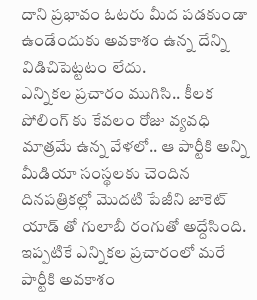దాని ప్రభావం ఓటరు మీద పడకుండా ఉండేందుకు అవకాశం ఉన్న దేన్ని విడిచిపెట్టటం లేదు.
ఎన్నికల ప్రచారం ముగిసి.. కీలక పోలింగ్ కు కేవలం రోజు వ్యవధి మాత్రమే ఉన్న వేళలో.. ఆ పార్టీకి అన్ని మీడియా సంస్థలకు చెందిన దినపత్రికల్లో మొదటి పేజీని జాకెట్ యాడ్ తో గులాబీ రంగుతో అద్దేసింది. ఇప్పటికే ఎన్నికల ప్రచారంలో మరే పార్టీకి అవకాశం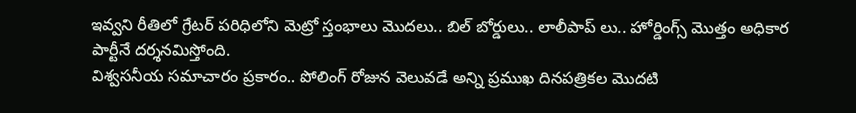ఇవ్వని రీతిలో గ్రేటర్ పరిధిలోని మెట్రో స్తంభాలు మొదలు.. బిల్ బోర్డులు.. లాలీపాప్ లు.. హోర్డింగ్స్ మొత్తం అధికార పార్టీనే దర్శనమిస్తోంది.
విశ్వసనీయ సమాచారం ప్రకారం.. పోలింగ్ రోజున వెలువడే అన్ని ప్రముఖ దినపత్రికల మొదటి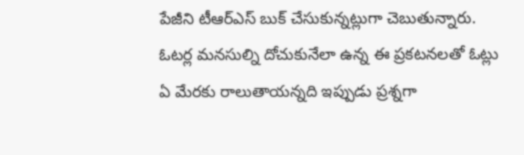పేజీని టీఆర్ఎస్ బుక్ చేసుకున్నట్లుగా చెబుతున్నారు. ఓటర్ల మనసుల్ని దోచుకునేలా ఉన్న ఈ ప్రకటనలతో ఓట్లు ఏ మేరకు రాలుతాయన్నది ఇప్పుడు ప్రశ్నగా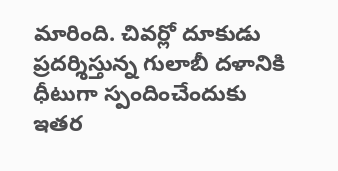మారింది. చివర్లో దూకుడు ప్రదర్శిస్తున్న గులాబీ దళానికి ధీటుగా స్పందించేందుకు ఇతర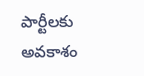పార్టీలకు అవకాశం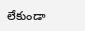లేకుండా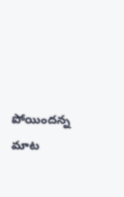పోయిందన్న మాట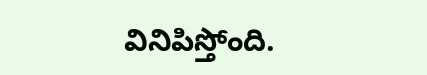వినిపిస్తోంది.